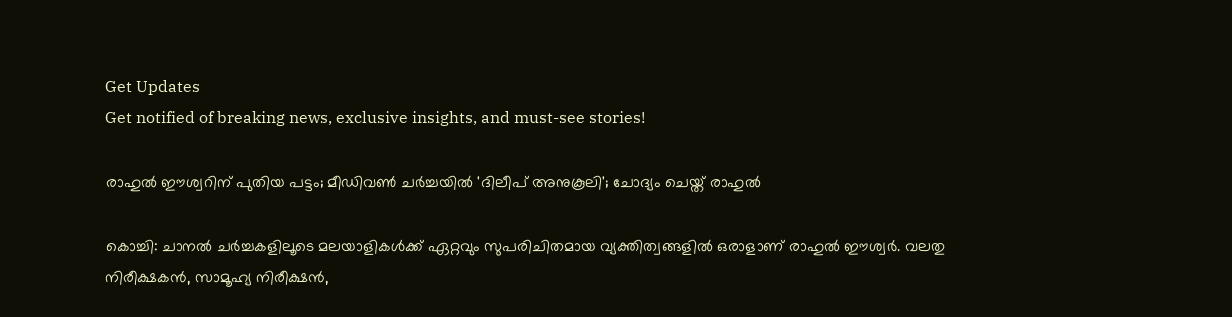Get Updates
Get notified of breaking news, exclusive insights, and must-see stories!

രാഹുല്‍ ഈശ്വറിന് പുതിയ പട്ടം; മീഡിവണ്‍ ചര്‍ച്ചയില്‍ 'ദിലീപ് അനുകൂലി'; ചോദ്യം ചെയ്ത് രാഹുല്‍

കൊച്ചി: ചാനല്‍ ചര്‍ച്ചകളിലൂടെ മലയാളികള്‍ക്ക് ഏറ്റവും സുപരിചിതമായ വ്യക്തിത്വങ്ങളില്‍ ഒരാളാണ് രാഹുല്‍ ഈശ്വര്‍. വലതു നിരീക്ഷകന്‍, സാമൂഹ്യ നിരീക്ഷന്‍,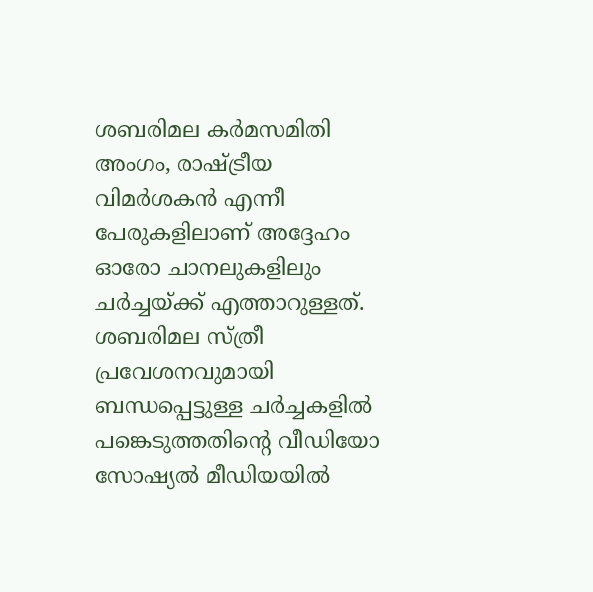ശബരിമല കര്‍മസമിതി അംഗം, രാഷ്ട്രീയ വിമര്‍ശകന്‍ എന്നീ പേരുകളിലാണ് അദ്ദേഹം ഓരോ ചാനലുകളിലും ചര്‍ച്ചയ്ക്ക് എത്താറുള്ളത്. ശബരിമല സ്ത്രീ പ്രവേശനവുമായി ബന്ധപ്പെട്ടുള്ള ചര്‍ച്ചകളില്‍ പങ്കെടുത്തതിന്റെ വീഡിയോ സോഷ്യല്‍ മീഡിയയില്‍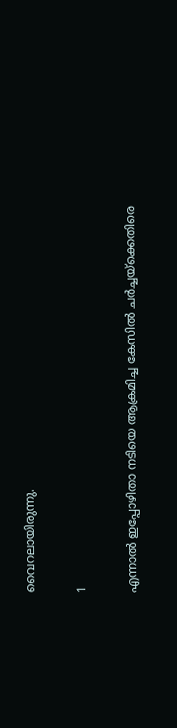വൈറലായിരുന്നു.

1

എന്നാല്‍ ഇപ്പോഴിതാ നടിയെ ആക്രമിച്ച കേസില്‍ ചര്‍ച്ചയ്‌ക്കെതിരെ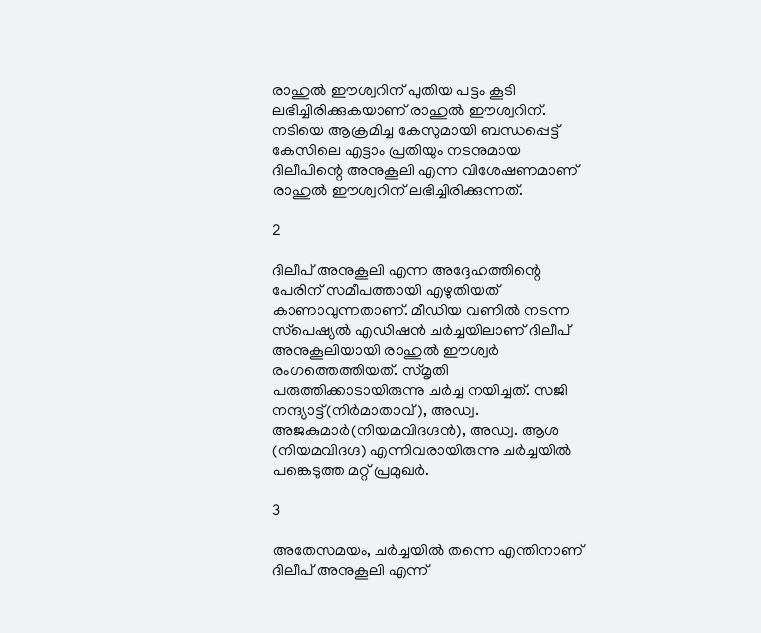രാഹുല്‍ ഈശ്വറിന് പുതിയ പട്ടം കൂടി ലഭിച്ചിരിക്കുകയാണ് രാഹുല്‍ ഈശ്വറിന്. നടിയെ ആക്രമിച്ച കേസുമായി ബന്ധപ്പെട്ട് കേസിലെ എട്ടാം പ്രതിയും നടനുമായ ദിലീപിന്റെ അനുകൂലി എന്ന വിശേഷണമാണ് രാഹുല്‍ ഈശ്വറിന് ലഭിച്ചിരിക്കുന്നത്.

2

ദിലീപ് അനുകൂലി എന്ന അദ്ദേഹത്തിന്റെ പേരിന് സമീപത്തായി എഴുതിയത് കാണാവുന്നതാണ്. മീഡിയ വണില്‍ നടന്ന സ്‌പെഷ്യല്‍ എഡിഷന്‍ ചര്‍ച്ചയിലാണ് ദിലീപ് അനുകൂലിയായി രാഹുല്‍ ഈശ്വര്‍ രംഗത്തെത്തിയത്. സ്മൃതി പരുത്തിക്കാടായിരുന്നു ചര്‍ച്ച നയിച്ചത്. സജി നന്ദ്യാട്ട്(നിര്‍മാതാവ്), അഡ്വ. അജകുമാര്‍(നിയമവിദഗ്ദന്‍), അഡ്വ. ആശ (നിയമവിദഗ്ദ) എന്നിവരായിരുന്നു ചര്‍ച്ചയില്‍ പങ്കെടുത്ത മറ്റ് പ്രമുഖര്‍.

3

അതേസമയം, ചര്‍ച്ചയില്‍ തന്നെ എന്തിനാണ് ദിലീപ് അനുകൂലി എന്ന്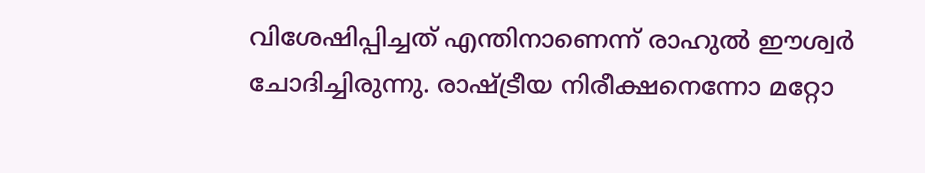വിശേഷിപ്പിച്ചത് എന്തിനാണെന്ന് രാഹുല്‍ ഈശ്വര്‍ ചോദിച്ചിരുന്നു. രാഷ്ട്രീയ നിരീക്ഷനെന്നോ മറ്റോ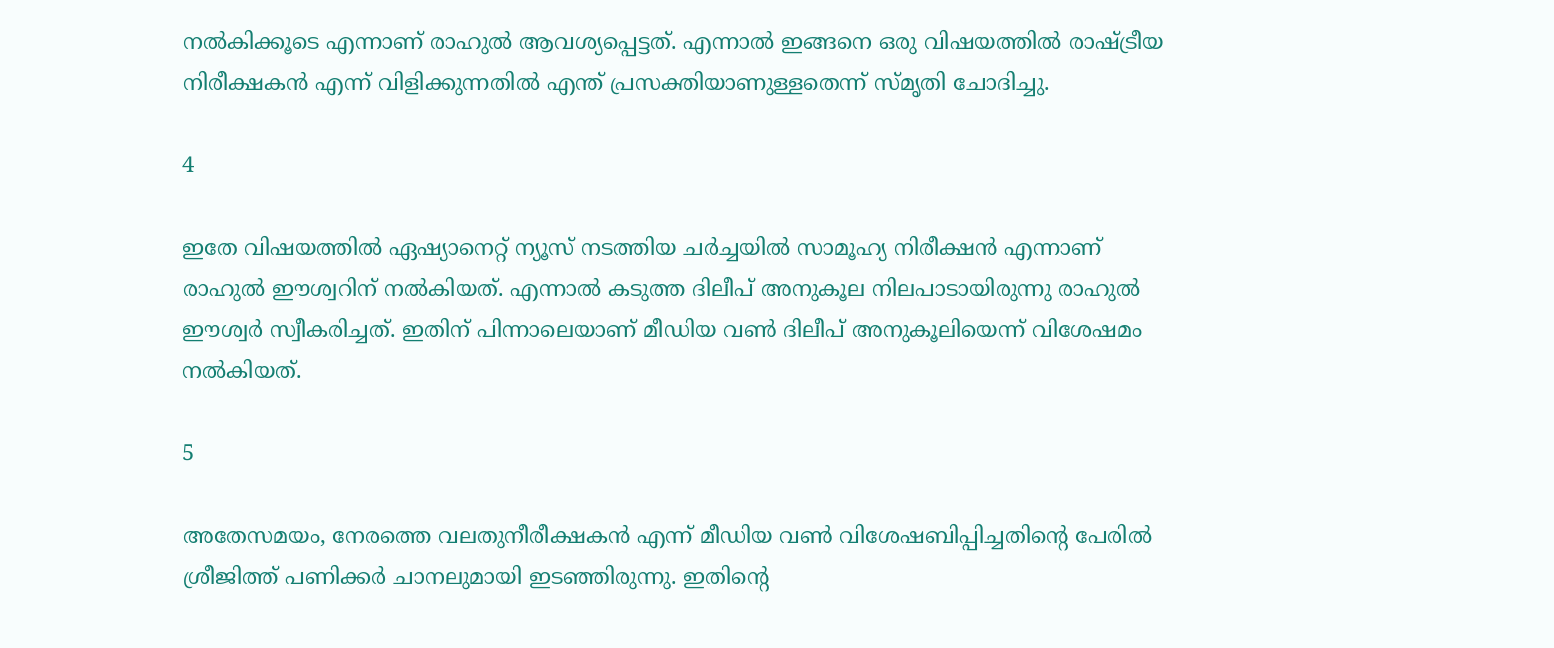നല്‍കിക്കൂടെ എന്നാണ് രാഹുല്‍ ആവശ്യപ്പെട്ടത്. എന്നാല്‍ ഇങ്ങനെ ഒരു വിഷയത്തില്‍ രാഷ്ട്രീയ നിരീക്ഷകന്‍ എന്ന് വിളിക്കുന്നതില്‍ എന്ത് പ്രസക്തിയാണുള്ളതെന്ന് സ്മൃതി ചോദിച്ചു.

4

ഇതേ വിഷയത്തില്‍ ഏഷ്യാനെറ്റ് ന്യൂസ് നടത്തിയ ചര്‍ച്ചയില്‍ സാമൂഹ്യ നിരീക്ഷന്‍ എന്നാണ് രാഹുല്‍ ഈശ്വറിന് നല്‍കിയത്. എന്നാല്‍ കടുത്ത ദിലീപ് അനുകൂല നിലപാടായിരുന്നു രാഹുല്‍ ഈശ്വര്‍ സ്വീകരിച്ചത്. ഇതിന് പിന്നാലെയാണ് മീഡിയ വണ്‍ ദിലീപ് അനുകൂലിയെന്ന് വിശേഷമം നല്‍കിയത്.

5

അതേസമയം, നേരത്തെ വലതുനീരീക്ഷകന്‍ എന്ന് മീഡിയ വണ്‍ വിശേഷബിപ്പിച്ചതിന്റെ പേരില്‍ ശ്രീജിത്ത് പണിക്കര്‍ ചാനലുമായി ഇടഞ്ഞിരുന്നു. ഇതിന്റെ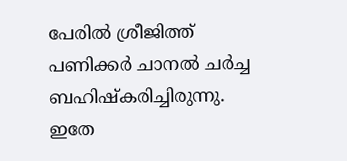പേരില്‍ ശ്രീജിത്ത് പണിക്കര്‍ ചാനല്‍ ചര്‍ച്ച ബഹിഷ്‌കരിച്ചിരുന്നു. ഇതേ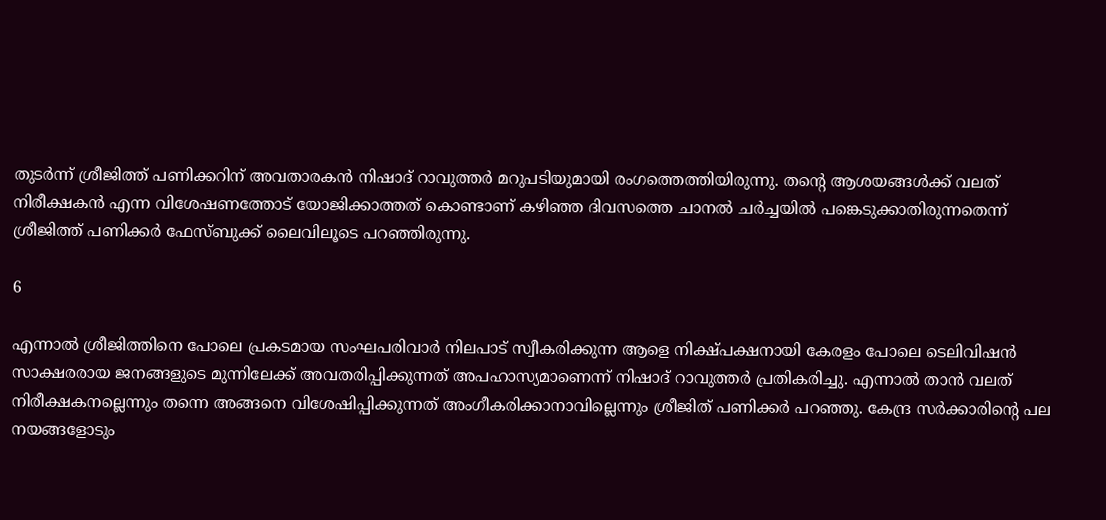തുടര്‍ന്ന് ശ്രീജിത്ത് പണിക്കറിന് അവതാരകന്‍ നിഷാദ് റാവുത്തര്‍ മറുപടിയുമായി രംഗത്തെത്തിയിരുന്നു. തന്റെ ആശയങ്ങള്‍ക്ക് വലത് നിരീക്ഷകന്‍ എന്ന വിശേഷണത്തോട് യോജിക്കാത്തത് കൊണ്ടാണ് കഴിഞ്ഞ ദിവസത്തെ ചാനല്‍ ചര്‍ച്ചയില്‍ പങ്കെടുക്കാതിരുന്നതെന്ന് ശ്രീജിത്ത് പണിക്കര്‍ ഫേസ്ബുക്ക് ലൈവിലൂടെ പറഞ്ഞിരുന്നു.

6

എന്നാല്‍ ശ്രീജിത്തിനെ പോലെ പ്രകടമായ സംഘപരിവാര്‍ നിലപാട് സ്വീകരിക്കുന്ന ആളെ നിക്ഷ്പക്ഷനായി കേരളം പോലെ ടെലിവിഷന്‍ സാക്ഷരരായ ജനങ്ങളുടെ മുന്നിലേക്ക് അവതരിപ്പിക്കുന്നത് അപഹാസ്യമാണെന്ന് നിഷാദ് റാവുത്തര്‍ പ്രതികരിച്ചു. എന്നാല്‍ താന്‍ വലത് നിരീക്ഷകനല്ലെന്നും തന്നെ അങ്ങനെ വിശേഷിപ്പിക്കുന്നത് അംഗീകരിക്കാനാവില്ലെന്നും ശ്രീജിത് പണിക്കര്‍ പറഞ്ഞു. കേന്ദ്ര സര്‍ക്കാരിന്റെ പല നയങ്ങളോടും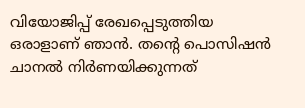വിയോജിപ്പ് രേഖപ്പെടുത്തിയ ഒരാളാണ് ഞാന്‍. തന്റെ പൊസിഷന്‍ ചാനല്‍ നിര്‍ണയിക്കുന്നത്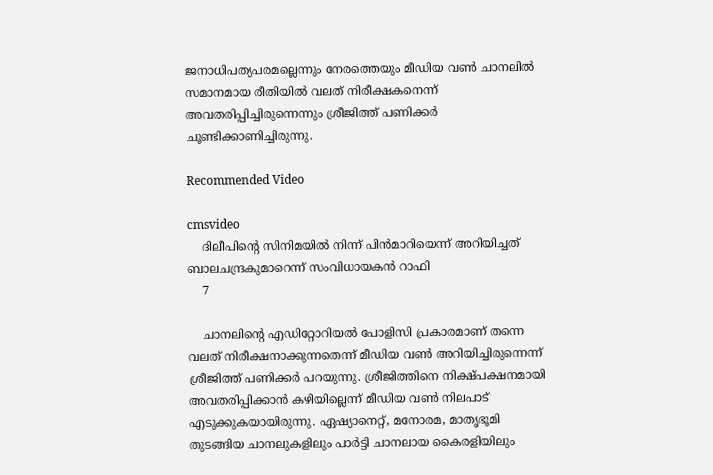ജനാധിപത്യപരമല്ലെന്നും നേരത്തെയും മീഡിയ വണ്‍ ചാനലില്‍ സമാനമായ രീതിയില്‍ വലത് നിരീക്ഷകനെന്ന് അവതരിപ്പിച്ചിരുന്നെന്നും ശ്രീജിത്ത് പണിക്കര്‍ ചൂണ്ടിക്കാണിച്ചിരുന്നു.

Recommended Video

cmsvideo
    ദിലീപിന്റെ സിനിമയില്‍ നിന്ന് പിന്‍മാറിയെന്ന് അറിയിച്ചത് ബാലചന്ദ്രകുമാറെന്ന് സംവിധായകന്‍ റാഫി
    7

    ചാനലിന്റെ എഡിറ്റോറിയല്‍ പോളിസി പ്രകാരമാണ് തന്നെ വലത് നിരീക്ഷനാക്കുന്നതെന്ന് മീഡിയ വണ്‍ അറിയിച്ചിരുന്നെന്ന് ശ്രീജിത്ത് പണിക്കര്‍ പറയുന്നു. ശ്രീജിത്തിനെ നിക്ഷ്പക്ഷനമായി അവതരിപ്പിക്കാന്‍ കഴിയില്ലെന്ന് മീഡിയ വണ്‍ നിലപാട് എടുക്കുകയായിരുന്നു. ഏഷ്യാനെറ്റ്, മനോരമ, മാതൃഭൂമി തുടങ്ങിയ ചാനലുകളിലും പാര്‍ട്ടി ചാനലായ കൈരളിയിലും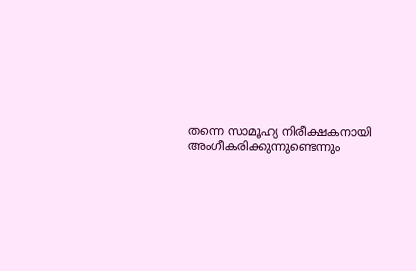തന്നെ സാമൂഹ്യ നിരീക്ഷകനായി അംഗീകരിക്കുന്നുണ്ടെന്നും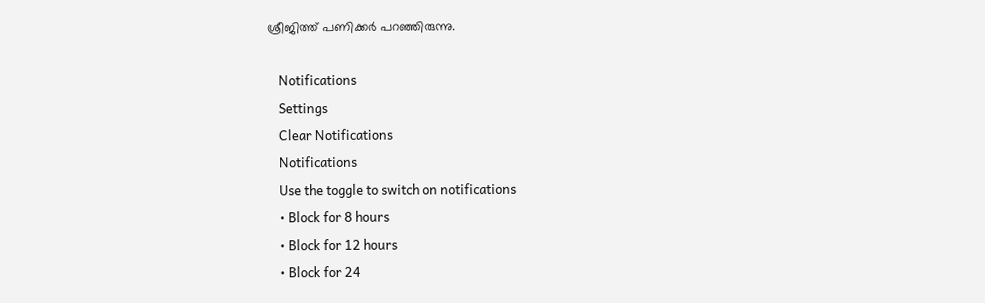ശ്രീജിത്ത് പണിക്കര്‍ പറഞ്ഞിരുന്നു.

    Notifications
    Settings
    Clear Notifications
    Notifications
    Use the toggle to switch on notifications
    • Block for 8 hours
    • Block for 12 hours
    • Block for 24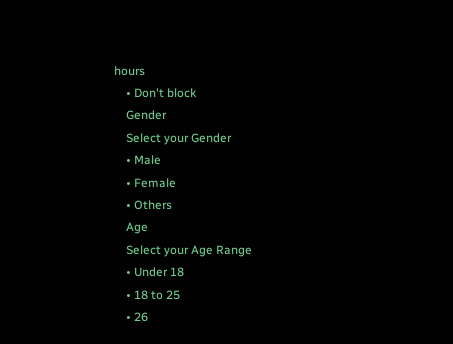hours
    • Don't block
    Gender
    Select your Gender
    • Male
    • Female
    • Others
    Age
    Select your Age Range
    • Under 18
    • 18 to 25
    • 26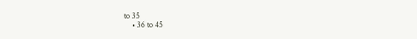to 35
    • 36 to 45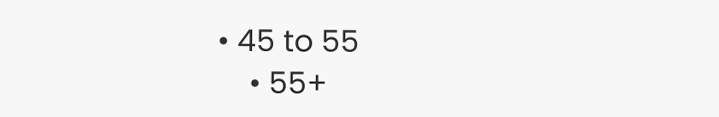• 45 to 55
    • 55+